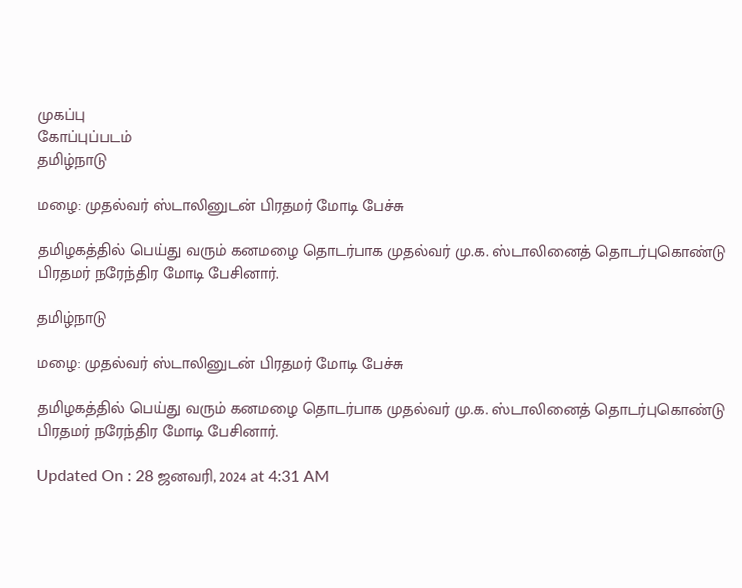முகப்பு
கோப்புப்படம்
தமிழ்நாடு

மழை: முதல்வர் ஸ்டாலினுடன் பிரதமர் மோடி பேச்சு

தமிழகத்தில் பெய்து வரும் கனமழை தொடர்பாக முதல்வர் மு.க. ஸ்டாலினைத் தொடர்புகொண்டு பிரதமர் நரேந்திர மோடி பேசினார்.

தமிழ்நாடு

மழை: முதல்வர் ஸ்டாலினுடன் பிரதமர் மோடி பேச்சு

தமிழகத்தில் பெய்து வரும் கனமழை தொடர்பாக முதல்வர் மு.க. ஸ்டாலினைத் தொடர்புகொண்டு பிரதமர் நரேந்திர மோடி பேசினார்.

Updated On : 28 ஜனவரி, 2024 at 4:31 AM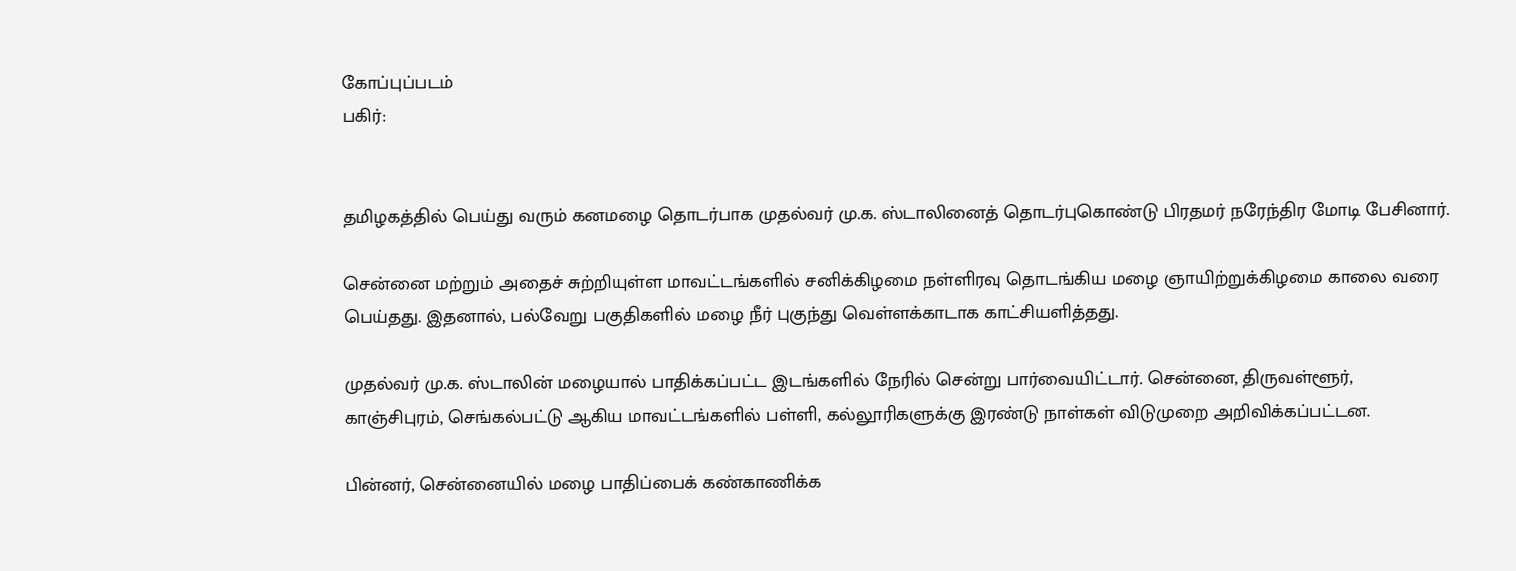கோப்புப்படம்
பகிர்:


தமிழகத்தில் பெய்து வரும் கனமழை தொடர்பாக முதல்வர் மு.க. ஸ்டாலினைத் தொடர்புகொண்டு பிரதமர் நரேந்திர மோடி பேசினார்.

சென்னை மற்றும் அதைச் சுற்றியுள்ள மாவட்டங்களில் சனிக்கிழமை நள்ளிரவு தொடங்கிய மழை ஞாயிற்றுக்கிழமை காலை வரை பெய்தது. இதனால், பல்வேறு பகுதிகளில் மழை நீர் புகுந்து வெள்ளக்காடாக காட்சியளித்தது.

முதல்வர் மு.க. ஸ்டாலின் மழையால் பாதிக்கப்பட்ட இடங்களில் நேரில் சென்று பார்வையிட்டார். சென்னை, திருவள்ளூர், காஞ்சிபுரம், செங்கல்பட்டு ஆகிய மாவட்டங்களில் பள்ளி, கல்லூரிகளுக்கு இரண்டு நாள்கள் விடுமுறை அறிவிக்கப்பட்டன.

பின்னர், சென்னையில் மழை பாதிப்பைக் கண்காணிக்க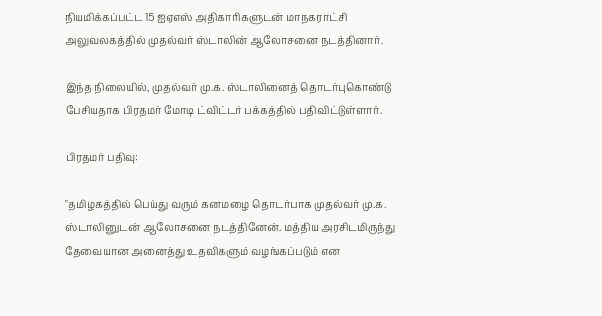நியமிக்கப்பட்ட 15 ஐஏஎஸ் அதிகாரிகளுடன் மாநகராட்சி அலுவலகத்தில் முதல்வர் ஸ்டாலின் ஆலோசனை நடத்தினார்.

இந்த நிலையில், முதல்வர் மு.க. ஸ்டாலினைத் தொடர்புகொண்டு பேசியதாக பிரதமர் மோடி ட்விட்டர் பக்கத்தில் பதிவிட்டுள்ளார்.

பிரதமர் பதிவு:

"தமிழகத்தில் பெய்து வரும் கனமழை தொடர்பாக முதல்வர் மு.க. ஸ்டாலினுடன் ஆலோசனை நடத்தினேன். மத்திய அரசிடமிருந்து தேவையான அனைத்து உதவிகளும் வழங்கப்படும் என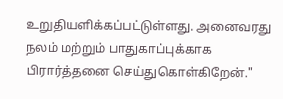உறுதியளிக்கப்பட்டுள்ளது. அனைவரது நலம் மற்றும் பாதுகாப்புக்காக பிரார்த்தனை செய்துகொள்கிறேன்."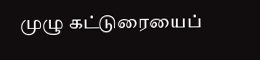முழு கட்டுரையைப்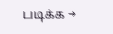படிக்க →